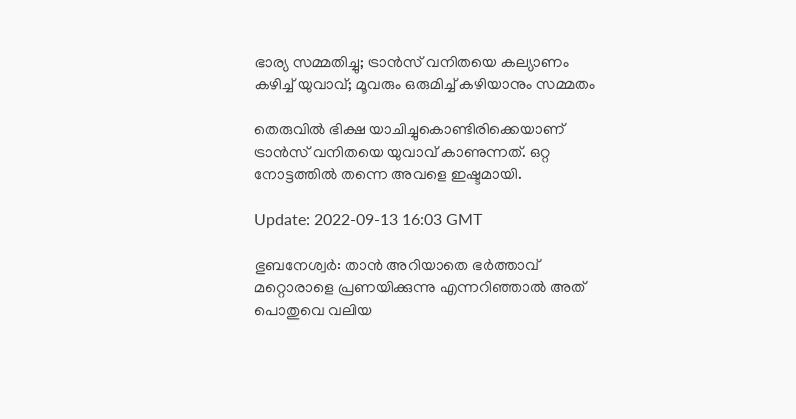ഭാര്യ സമ്മതിച്ചു; ട്രാൻസ് വനിതയെ കല്യാണം കഴിച്ച് യുവാവ്; മൂവരും ഒരുമിച്ച് കഴിയാനും സമ്മതം

തെരുവിൽ ഭിക്ഷ യാചിച്ചുകൊണ്ടിരിക്കെയാണ് ട്രാൻസ് വനിതയെ യുവാവ് കാണുന്നത്. ഒറ്റ നോട്ടത്തിൽ തന്നെ അവളെ ഇഷ്ടമായി.

Update: 2022-09-13 16:03 GMT

ഭുബനേശ്വർ: താൻ അറിയാതെ ഭർത്താവ് മറ്റൊരാളെ പ്രണയിക്കുന്നു എന്നറിഞ്ഞാൽ അത് പൊതുവെ വലിയ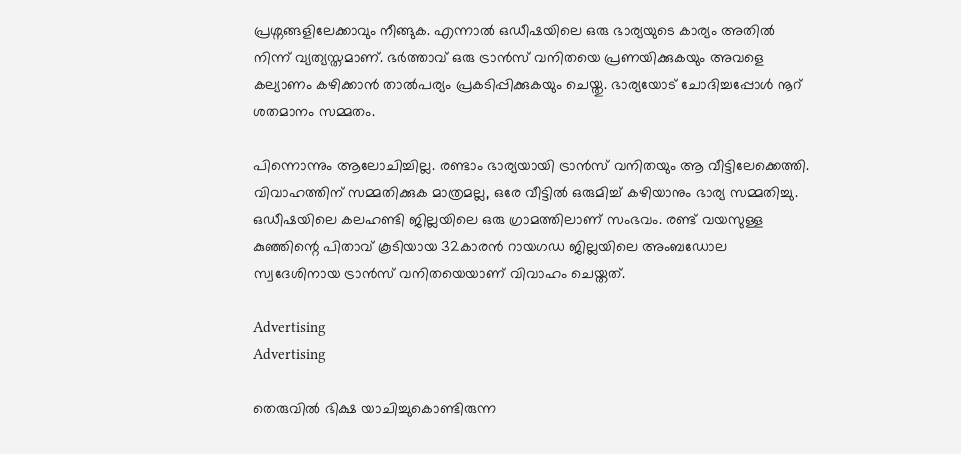പ്രശ്നങ്ങളിലേക്കാവും നീങ്ങുക. എന്നാൽ ഒഡീഷയിലെ ഒരു ഭാര്യയുടെ കാര്യം അതിൽ നിന്ന് വ്യത്യസ്തമാണ്. ഭർത്താവ് ഒരു ട്രാൻസ് വനിതയെ പ്രണയിക്കുകയും അവളെ കല്യാണം കഴിക്കാൻ താൽപര്യം പ്രകടിപ്പിക്കുകയും ചെയ്തു. ഭാര്യയോട് ചോദിച്ചപ്പോൾ നൂറ് ശതമാനം സമ്മതം.

പിന്നൊന്നും ആലോചിച്ചില്ല. രണ്ടാം ഭാര്യയായി ട്രാൻസ് വനിതയും ആ വീട്ടിലേക്കെത്തി. വിവാഹത്തിന് സമ്മതിക്കുക മാത്രമല്ല, ഒരേ വീട്ടിൽ ഒരുമിച്ച് കഴിയാനും ഭാര്യ സമ്മതിച്ചു. ഒഡീഷയിലെ കലഹണ്ടി ജില്ലയിലെ ഒരു ഗ്രാമത്തിലാണ് സംഭവം. രണ്ട് വയസുള്ള കുഞ്ഞിന്റെ പിതാവ് കൂടിയായ 32കാരൻ റായഗഡ ജില്ലയിലെ അംബഡോല സ്വദേശിനായ ട്രാൻസ് വനിതയെയാണ് വിവാഹം ചെയ്തത്.

Advertising
Advertising

തെരുവിൽ ഭിക്ഷ യാചിച്ചുകൊണ്ടിരുന്ന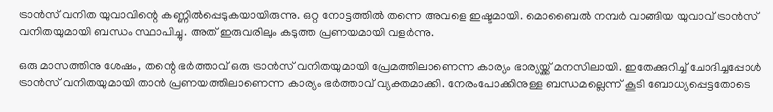ട്രാൻസ് വനിത യുവാവിന്റെ കണ്ണിൽപ്പെടുകയായിരുന്നു. ഒറ്റ നോട്ടത്തിൽ തന്നെ അവളെ ഇഷ്ടമായി. മൊബൈൽ നമ്പർ വാങ്ങിയ യുവാവ് ട്രാൻസ് വനിതയുമായി ബന്ധം സ്ഥാപിച്ചു. അത് ഇരുവരിലും കടുത്ത പ്രണയമായി വളർന്നു.

ഒരു മാസത്തിനു ശേഷം, തന്റെ ഭർത്താവ് ഒരു ട്രാൻസ് വനിതയുമായി പ്രേമത്തിലാണെന്ന കാര്യം ഭാര്യയ്ക്ക് മനസിലായി. ഇതേക്കുറിച്ച് ചോദിച്ചപ്പോൾ ട്രാൻസ് വനിതയുമായി താൻ പ്രണയത്തിലാണെന്ന കാര്യം ഭർത്താവ് വ്യക്തമാക്കി. നേരംപോക്കിനുള്ള ബന്ധമല്ലെന്ന് കൂടി ബോധ്യപ്പെട്ടതോടെ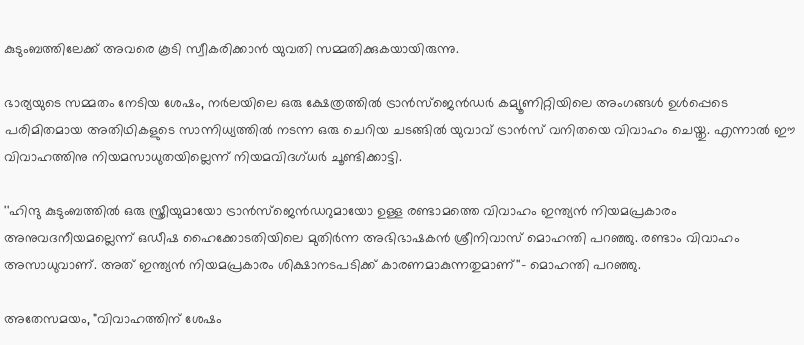കുടുംബത്തിലേക്ക് അവരെ കൂടി സ്വീകരിക്കാൻ യുവതി സമ്മതിക്കുകയായിരുന്നു.

ഭാര്യയുടെ സമ്മതം നേടിയ ശേഷം, നർലയിലെ ഒരു ക്ഷേത്രത്തിൽ ട്രാൻസ്‌ജെൻഡർ കമ്യൂണിറ്റിയിലെ അംഗങ്ങൾ ഉൾപ്പെടെ പരിമിതമായ അതിഥികളുടെ സാന്നിധ്യത്തിൽ നടന്ന ഒരു ചെറിയ ചടങ്ങിൽ യുവാവ് ട്രാൻസ്‌ വനിതയെ വിവാഹം ചെയ്തു. എന്നാൽ ഈ വിവാഹത്തിനു നിയമസാധുതയില്ലെന്ന് നിയമവിദഗ്ധർ ചൂണ്ടിക്കാട്ടി.

''ഹിന്ദു കുടുംബത്തിൽ ഒരു സ്ത്രീയുമായോ ട്രാൻസ്‌ജെൻഡറുമായോ ഉള്ള രണ്ടാമത്തെ വിവാഹം ഇന്ത്യൻ നിയമപ്രകാരം അനുവദനീയമല്ലെന്ന് ഒഡീഷ ഹൈക്കോടതിയിലെ മുതിർന്ന അഭിഭാഷകൻ ശ്രീനിവാസ് മൊഹന്തി പറഞ്ഞു. രണ്ടാം വിവാഹം അസാധുവാണ്. അത് ഇന്ത്യൻ നിയമപ്രകാരം ശിക്ഷാനടപടിക്ക് കാരണമാകുന്നതുമാണ്''- മൊഹന്തി പറഞ്ഞു.

അതേസമയം, "വിവാഹത്തിന് ശേഷം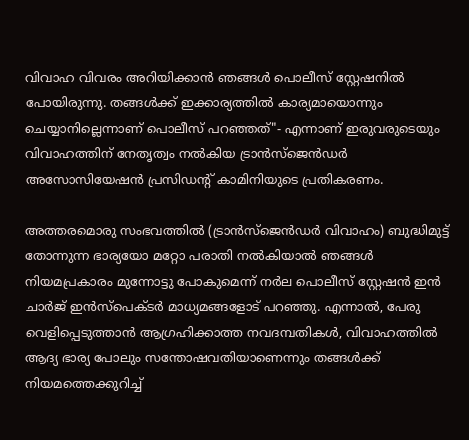വിവാഹ വിവരം അറിയിക്കാൻ ഞങ്ങൾ പൊലീസ് സ്റ്റേഷനിൽ പോയിരുന്നു. തങ്ങൾക്ക് ഇക്കാര്യത്തിൽ കാര്യമായൊന്നും ചെയ്യാനില്ലെന്നാണ് പൊലീസ് പറഞ്ഞത്"- എന്നാണ് ഇരുവരുടെയും വിവാഹത്തിന് നേതൃത്വം നൽകിയ ട്രാൻസ്‌ജെൻഡർ അസോസിയേഷൻ പ്രസിഡന്റ് കാമിനിയുടെ പ്രതികരണം.

അത്തരമൊരു സംഭവത്തിൽ (ട്രാൻസ്‌ജെൻഡർ വിവാഹം) ബുദ്ധിമുട്ട് തോന്നുന്ന ഭാര്യയോ മറ്റോ പരാതി നൽകിയാൽ ഞങ്ങൾ നിയമപ്രകാരം മുന്നോട്ടു പോകുമെന്ന് നർല പൊലീസ് സ്റ്റേഷൻ ഇൻ ചാർജ് ഇൻസ്‌പെക്ടർ മാധ്യമങ്ങളോട് പറഞ്ഞു. എന്നാൽ, പേരു വെളിപ്പെടുത്താൻ ആഗ്രഹിക്കാത്ത നവദമ്പതികൾ, വിവാഹത്തിൽ ആദ്യ ഭാര്യ പോലും സന്തോഷവതിയാണെന്നും തങ്ങൾക്ക് നിയമത്തെക്കുറിച്ച്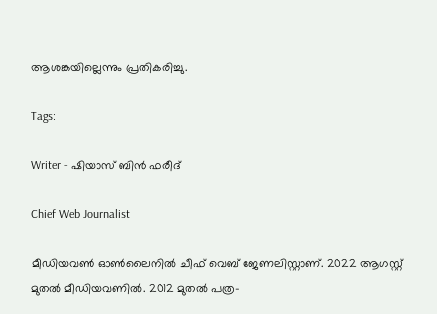ആശങ്കയില്ലെന്നും പ്രതികരിച്ചു.

Tags:

Writer - ഷിയാസ് ബിന്‍ ഫരീദ്

Chief Web Journalist

മീഡിയവണ്‍ ഓണ്‍ലൈനില്‍ ചീഫ് വെബ് ജേണലിസ്റ്റാണ്. 2022 ആഗസ്റ്റ് മുതല്‍ മീഡിയവണില്‍. 2012 മുതല്‍ പത്ര-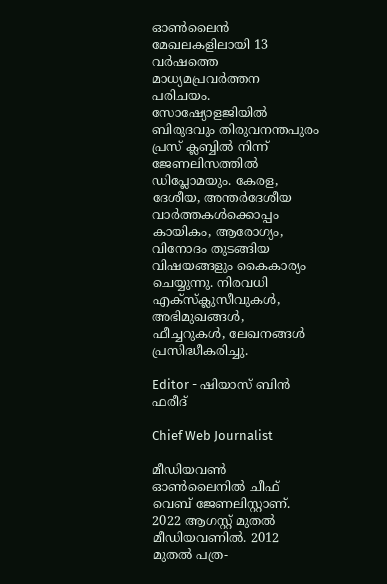ഓണ്‍ലൈന്‍ മേഖലകളിലായി 13 വര്‍ഷത്തെ മാധ്യമപ്രവര്‍ത്തന പരിചയം. സോഷ്യോളജിയില്‍ ബിരുദവും തിരുവനന്തപുരം പ്രസ് ക്ലബ്ബില്‍ നിന്ന് ജേണലിസത്തില്‍ ഡിപ്ലോമയും. കേരള, ദേശീയ, അന്തര്‍ദേശീയ വാര്‍ത്തകള്‍ക്കൊപ്പം കായികം, ആരോഗ്യം, വിനോദം തുടങ്ങിയ വിഷയങ്ങളും കൈകാര്യം ചെയ്യുന്നു. നിരവധി എക്സ്ക്ലുസീവുകള്‍, അഭിമുഖങ്ങള്‍, ഫീച്ചറുകള്‍, ലേഖനങ്ങള്‍ പ്രസിദ്ധീകരിച്ചു.

Editor - ഷിയാസ് ബിന്‍ ഫരീദ്

Chief Web Journalist

മീഡിയവണ്‍ ഓണ്‍ലൈനില്‍ ചീഫ് വെബ് ജേണലിസ്റ്റാണ്. 2022 ആഗസ്റ്റ് മുതല്‍ മീഡിയവണില്‍. 2012 മുതല്‍ പത്ര-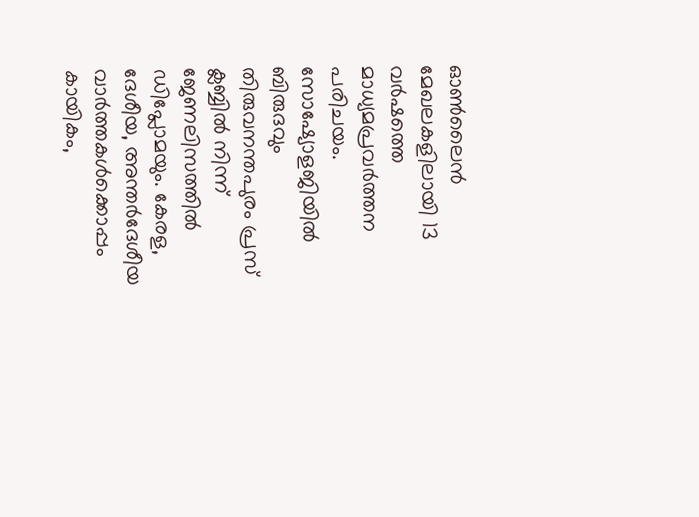ഓണ്‍ലൈന്‍ മേഖലകളിലായി 13 വര്‍ഷത്തെ മാധ്യമപ്രവര്‍ത്തന പരിചയം. സോഷ്യോളജിയില്‍ ബിരുദവും തിരുവനന്തപുരം പ്രസ് ക്ലബ്ബില്‍ നിന്ന് ജേണലിസത്തില്‍ ഡിപ്ലോമയും. കേരള, ദേശീയ, അന്തര്‍ദേശീയ വാര്‍ത്തകള്‍ക്കൊപ്പം കായികം,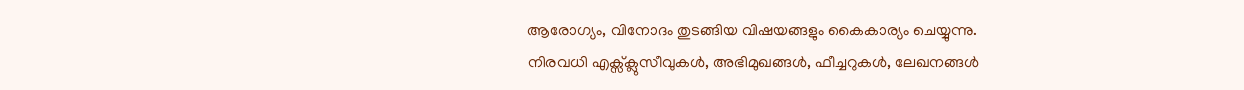ആരോഗ്യം, വിനോദം തുടങ്ങിയ വിഷയങ്ങളും കൈകാര്യം ചെയ്യുന്നു. നിരവധി എക്സ്ക്ലുസീവുകള്‍, അഭിമുഖങ്ങള്‍, ഫീച്ചറുകള്‍, ലേഖനങ്ങള്‍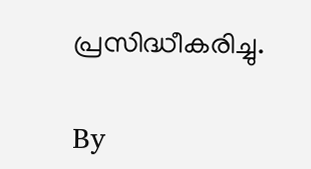പ്രസിദ്ധീകരിച്ചു.

By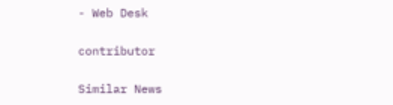- Web Desk

contributor

Similar News